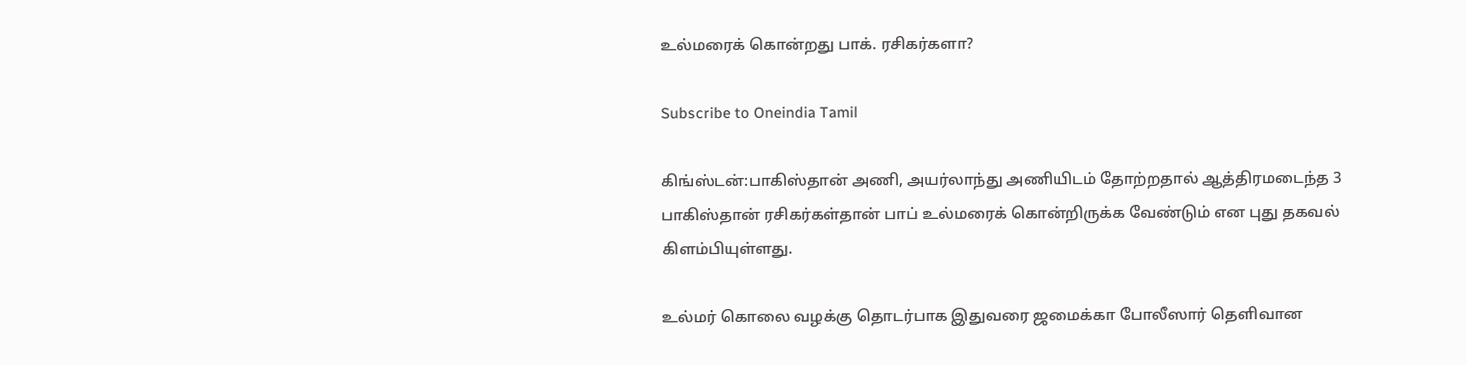உல்மரைக் கொன்றது பாக். ரசிகர்களா?

Subscribe to Oneindia Tamil

கிங்ஸ்டன்:பாகிஸ்தான் அணி, அயர்லாந்து அணியிடம் தோற்றதால் ஆத்திரமடைந்த 3 பாகிஸ்தான் ரசிகர்கள்தான் பாப் உல்மரைக் கொன்றிருக்க வேண்டும் என புது தகவல் கிளம்பியுள்ளது.

உல்மர் கொலை வழக்கு தொடர்பாக இதுவரை ஜமைக்கா போலீஸார் தெளிவான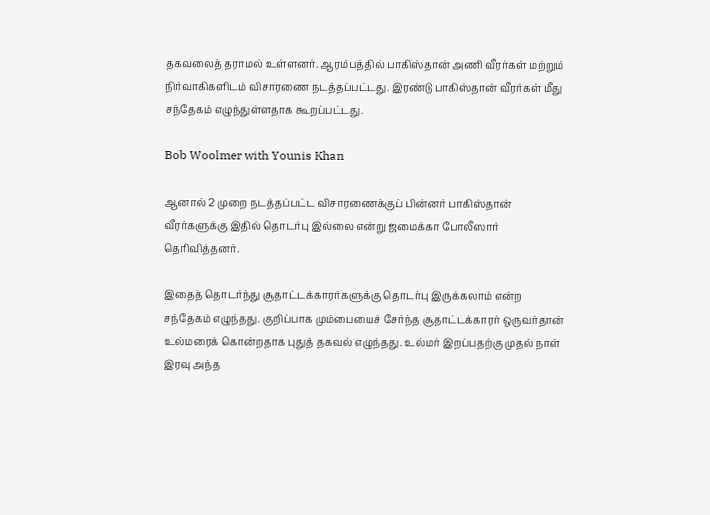தகவலைத் தராமல் உள்ளனர். ஆரம்பத்தில் பாகிஸ்தான் அணி வீரர்கள் மற்றும் நிர்வாகிகளிடம் விசாரணை நடத்தப்பட்டது. இரண்டு பாகிஸ்தான் வீரர்கள் மீது சந்தேகம் எழுந்துள்ளதாக கூறப்பட்டது.

Bob Woolmer with Younis Khan

ஆனால் 2 முறை நடத்தப்பட்ட விசாரணைக்குப் பின்னர் பாகிஸ்தான் வீரர்களுக்கு இதில் தொடர்பு இல்லை என்று ஜமைக்கா போலீஸார் தெரிவித்தனர்.

இதைத் தொடர்ந்து சூதாட்டக்காரர்களுக்கு தொடர்பு இருக்கலாம் என்ற சந்தேகம் எழுந்தது. குறிப்பாக மும்பையைச் சேர்ந்த சூதாட்டக்காரர் ஒருவர்தான் உல்மரைக் கொன்றதாக புதுத் தகவல் எழுந்தது. உல்மர் இறப்பதற்கு முதல் நாள் இரவு அந்த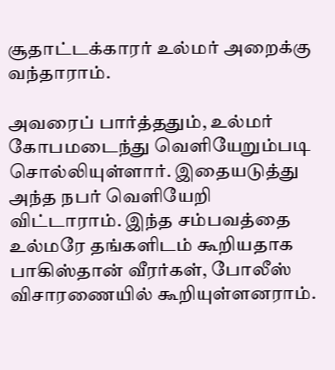சூதாட்டக்காரர் உல்மர் அறைக்கு வந்தாராம்.

அவரைப் பார்த்ததும், உல்மர் கோபமடைந்து வெளியேறும்படி சொல்லியுள்ளார். இதையடுத்து அந்த நபர் வெளியேறி விட்டாராம். இந்த சம்பவத்தை உல்மரே தங்களிடம் கூறியதாக பாகிஸ்தான் வீரர்கள், போலீஸ் விசாரணையில் கூறியுள்ளனராம்.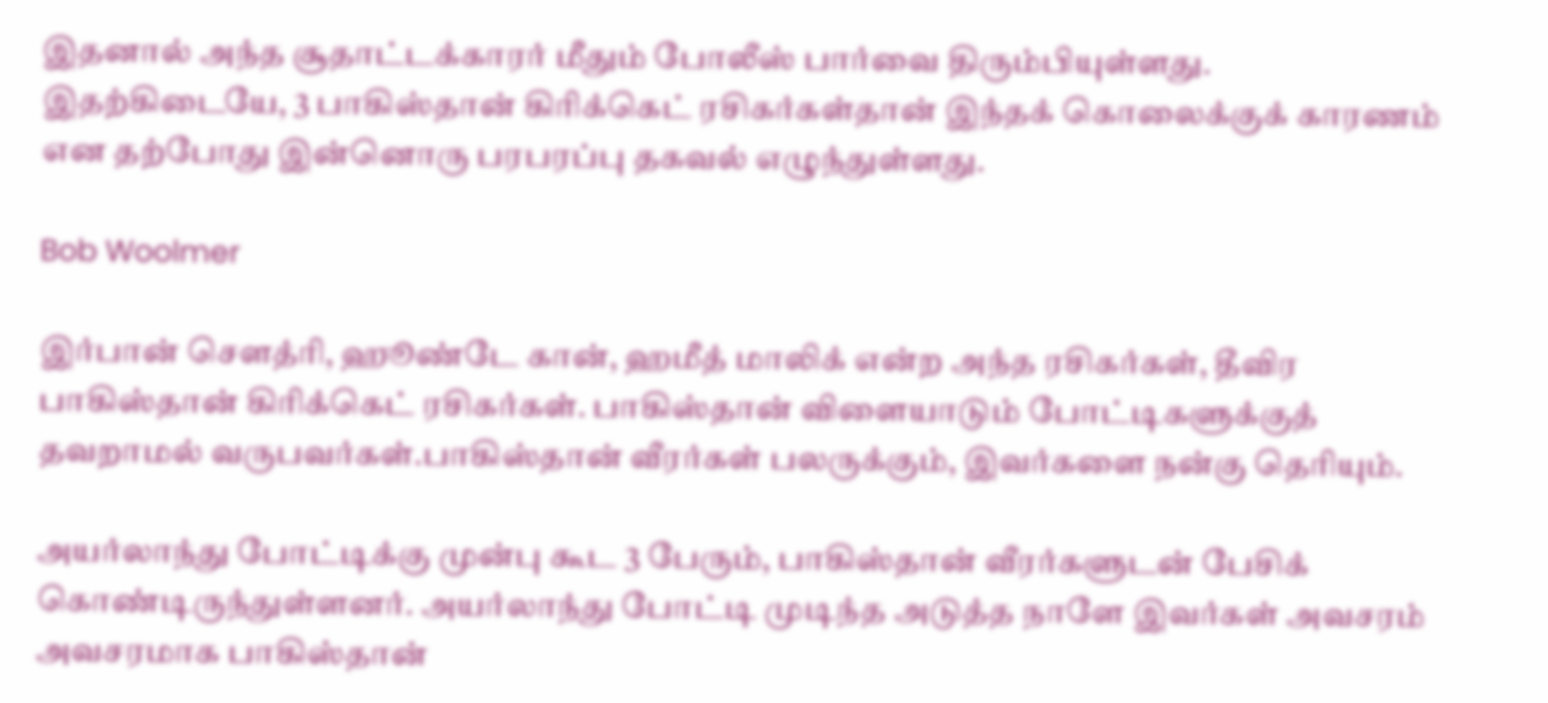இதனால் அந்த சூதாட்டக்காரர் மீதும் போலீஸ் பார்வை திரும்பியுள்ளது. இதற்கிடையே, 3 பாகிஸ்தான் கிரிக்கெட் ரசிகர்கள்தான் இந்தக் கொலைக்குக் காரணம் என தற்போது இன்னொரு பரபரப்பு தகவல் எழுந்துள்ளது.

Bob Woolmer

இர்பான் செளத்ரி, ஹூண்டே கான், ஹமீத் மாலிக் என்ற அந்த ரசிகர்கள், தீவிர பாகிஸ்தான் கிரிக்கெட் ரசிகர்கள். பாகிஸ்தான் விளையாடும் போட்டிகளுக்குத் தவறாமல் வருபவர்கள்.பாகிஸ்தான் வீரர்கள் பலருக்கும், இவர்களை நன்கு தெரியும்.

அயர்லாந்து போட்டிக்கு முன்பு கூட 3 பேரும், பாகிஸ்தான் வீரர்களுடன் பேசிக் கொண்டிருந்துள்ளனர். அயர்லாந்து போட்டி முடிந்த அடுத்த நாளே இவர்கள் அவசரம் அவசரமாக பாகிஸ்தான்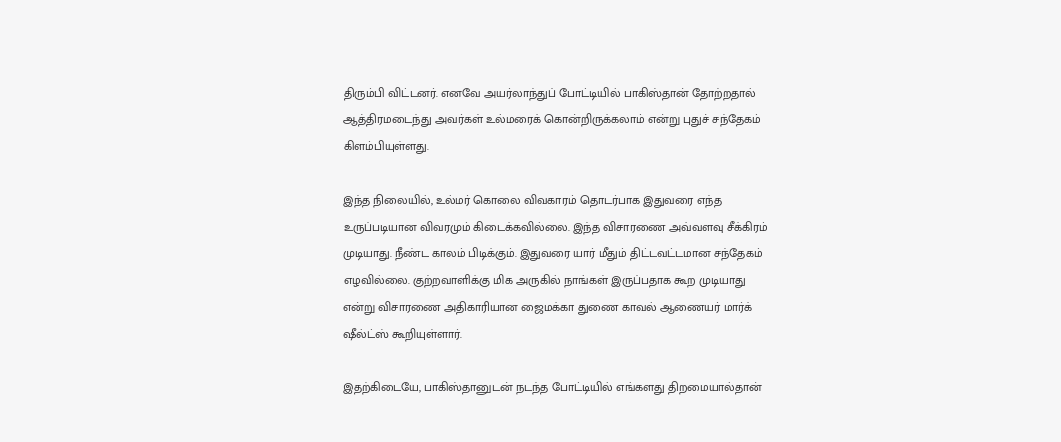திரும்பி விட்டனர். எனவே அயர்லாந்துப் போட்டியில் பாகிஸ்தான் தோற்றதால் ஆத்திரமடைந்து அவர்கள் உல்மரைக் கொன்றிருக்கலாம் என்று புதுச் சந்தேகம் கிளம்பியுள்ளது.

இந்த நிலையில், உல்மர் கொலை விவகாரம் தொடர்பாக இதுவரை எந்த உருப்படியான விவரமும் கிடைக்கவில்லை. இந்த விசாரணை அவ்வளவு சீக்கிரம் முடியாது. நீண்ட காலம் பிடிக்கும். இதுவரை யார் மீதும் திட்டவட்டமான சந்தேகம் எழவில்லை. குற்றவாளிக்கு மிக அருகில் நாங்கள் இருப்பதாக கூற முடியாது என்று விசாரணை அதிகாரியான ஜைமக்கா துணை காவல் ஆணையர் மார்க் ஷீல்ட்ஸ் கூறியுள்ளார்.

இதற்கிடையே, பாகிஸ்தானுடன் நடந்த போட்டியில் எங்களது திறமையால்தான்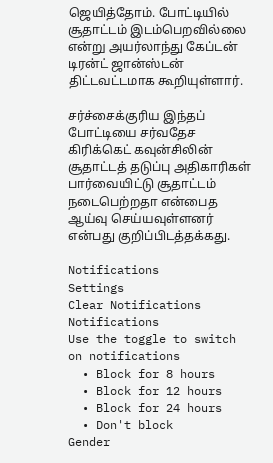ஜெயித்தோம். போட்டியில் சூதாட்டம் இடம்பெறவில்லை என்று அயர்லாந்து கேப்டன் டிரன்ட் ஜான்ஸ்டன் திட்டவட்டமாக கூறியுள்ளார்.

சர்ச்சைக்குரிய இந்தப் போட்டியை சர்வதேச கிரிக்கெட் கவுன்சிலின் சூதாட்டத் தடுப்பு அதிகாரிகள் பார்வையிட்டு சூதாட்டம் நடைபெற்றதா என்பைத ஆய்வு செய்யவுள்ளனர் என்பது குறிப்பிடத்தக்கது.

Notifications
Settings
Clear Notifications
Notifications
Use the toggle to switch on notifications
  • Block for 8 hours
  • Block for 12 hours
  • Block for 24 hours
  • Don't block
Gender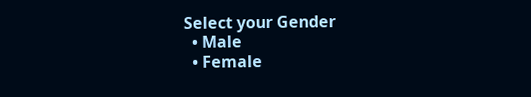Select your Gender
  • Male
  • Female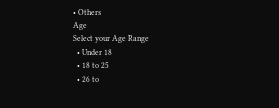• Others
Age
Select your Age Range
  • Under 18
  • 18 to 25
  • 26 to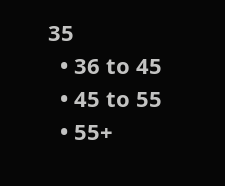35
  • 36 to 45
  • 45 to 55
  • 55+